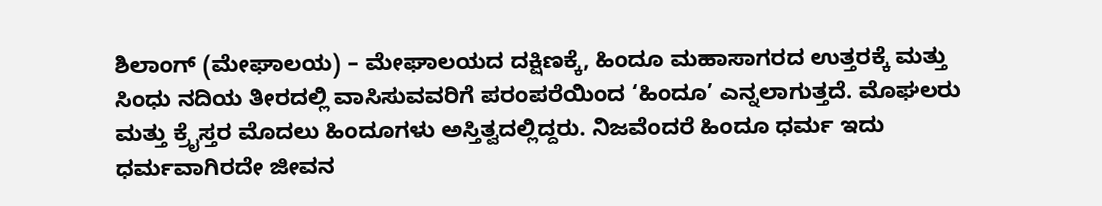ಶಿಲಾಂಗ್ (ಮೇಘಾಲಯ) – ಮೇಘಾಲಯದ ದಕ್ಷಿಣಕ್ಕೆ, ಹಿಂದೂ ಮಹಾಸಾಗರದ ಉತ್ತರಕ್ಕೆ ಮತ್ತು ಸಿಂಧು ನದಿಯ ತೀರದಲ್ಲಿ ವಾಸಿಸುವವರಿಗೆ ಪರಂಪರೆಯಿಂದ ‘ಹಿಂದೂ’ ಎನ್ನಲಾಗುತ್ತದೆ. ಮೊಘಲರು ಮತ್ತು ಕ್ರೈಸ್ತರ ಮೊದಲು ಹಿಂದೂಗಳು ಅಸ್ತಿತ್ವದಲ್ಲಿದ್ದರು. ನಿಜವೆಂದರೆ ಹಿಂದೂ ಧರ್ಮ ಇದು ಧರ್ಮವಾಗಿರದೇ ಜೀವನ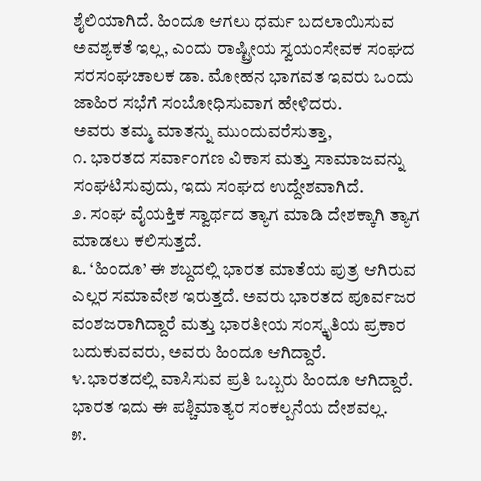ಶೈಲಿಯಾಗಿದೆ. ಹಿಂದೂ ಆಗಲು ಧರ್ಮ ಬದಲಾಯಿಸುವ ಅವಶ್ಯಕತೆ ಇಲ್ಲ, ಎಂದು ರಾಷ್ಟ್ರೀಯ ಸ್ವಯಂಸೇವಕ ಸಂಘದ ಸರಸಂಘಚಾಲಕ ಡಾ. ಮೋಹನ ಭಾಗವತ ಇವರು ಒಂದು ಜಾಹಿರ ಸಭೆಗೆ ಸಂಬೋಧಿಸುವಾಗ ಹೇಳಿದರು.
ಅವರು ತಮ್ಮ ಮಾತನ್ನು ಮುಂದುವರೆಸುತ್ತಾ,
೧. ಭಾರತದ ಸರ್ವಾಂಗಣ ವಿಕಾಸ ಮತ್ತು ಸಾಮಾಜವನ್ನು ಸಂಘಟಿಸುವುದು, ಇದು ಸಂಘದ ಉದ್ದೇಶವಾಗಿದೆ.
೨. ಸಂಘ ವೈಯಕ್ತಿಕ ಸ್ವಾರ್ಥದ ತ್ಯಾಗ ಮಾಡಿ ದೇಶಕ್ಕಾಗಿ ತ್ಯಾಗ ಮಾಡಲು ಕಲಿಸುತ್ತದೆ.
೩. ‘ಹಿಂದೂ’ ಈ ಶಬ್ದದಲ್ಲಿ ಭಾರತ ಮಾತೆಯ ಪುತ್ರ ಆಗಿರುವ ಎಲ್ಲರ ಸಮಾವೇಶ ಇರುತ್ತದೆ. ಅವರು ಭಾರತದ ಪೂರ್ವಜರ ವಂಶಜರಾಗಿದ್ದಾರೆ ಮತ್ತು ಭಾರತೀಯ ಸಂಸ್ಕೃತಿಯ ಪ್ರಕಾರ ಬದುಕುವವರು, ಅವರು ಹಿಂದೂ ಆಗಿದ್ದಾರೆ.
೪.ಭಾರತದಲ್ಲಿ ವಾಸಿಸುವ ಪ್ರತಿ ಒಬ್ಬರು ಹಿಂದೂ ಆಗಿದ್ದಾರೆ. ಭಾರತ ಇದು ಈ ಪಶ್ಚಿಮಾತ್ಯರ ಸಂಕಲ್ಪನೆಯ ದೇಶವಲ್ಲ.
೫.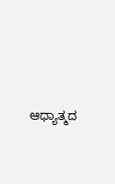ಆಧ್ಯಾತ್ಮದ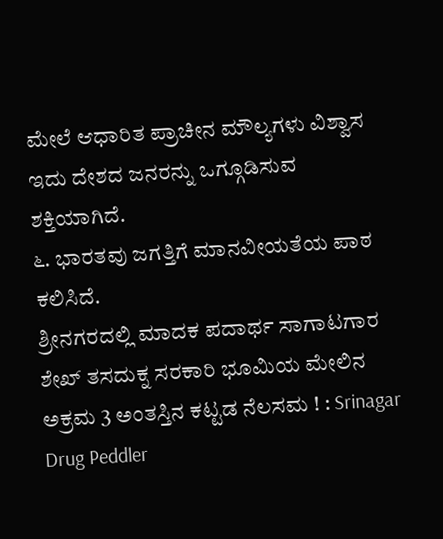ಮೇಲೆ ಆಧಾರಿತ ಪ್ರಾಚೀನ ಮೌಲ್ಯಗಳು ವಿಶ್ವಾಸ ಇದು ದೇಶದ ಜನರನ್ನು ಒಗ್ಗೂಡಿಸುವ ಶಕ್ತಿಯಾಗಿದೆ.
೬. ಭಾರತವು ಜಗತ್ತಿಗೆ ಮಾನವೀಯತೆಯ ಪಾಠ ಕಲಿಸಿದೆ.
ಶ್ರೀನಗರದಲ್ಲಿ ಮಾದಕ ಪದಾರ್ಥ ಸಾಗಾಟಗಾರ ಶೇಖ್ ತಸದುಕ್ನ ಸರಕಾರಿ ಭೂಮಿಯ ಮೇಲಿನ ಅಕ್ರಮ 3 ಅಂತಸ್ತಿನ ಕಟ್ಟಡ ನೆಲಸಮ ! : Srinagar Drug Peddler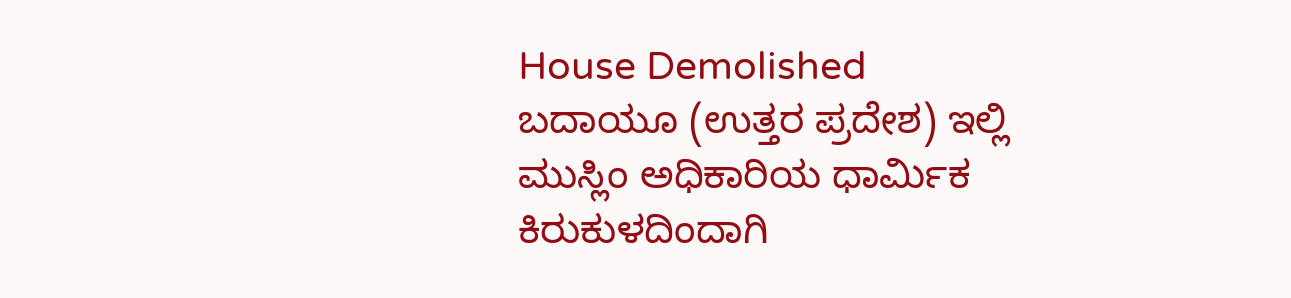House Demolished
ಬದಾಯೂ (ಉತ್ತರ ಪ್ರದೇಶ) ಇಲ್ಲಿ ಮುಸ್ಲಿಂ ಅಧಿಕಾರಿಯ ಧಾರ್ಮಿಕ ಕಿರುಕುಳದಿಂದಾಗಿ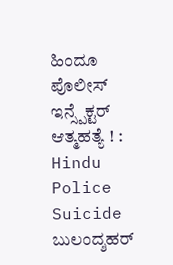ಹಿಂದೂ ಪೊಲೀಸ್ ಇನ್ಸ್ಪೆಕ್ಟರ್ ಆತ್ಮಹತ್ಯೆ ! : Hindu Police Suicide
ಬುಲಂದ್ಶಹರ್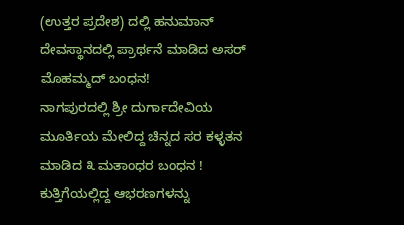(ಉತ್ತರ ಪ್ರದೇಶ) ದಲ್ಲಿ ಹನುಮಾನ್ ದೇವಸ್ಥಾನದಲ್ಲಿ ಪ್ರಾರ್ಥನೆ ಮಾಡಿದ ಅಸರ್ ಮೊಹಮ್ಮದ್ ಬಂಧನ!
ನಾಗಪುರದಲ್ಲಿ ಶ್ರೀ ದುರ್ಗಾದೇವಿಯ ಮೂರ್ತಿಯ ಮೇಲಿದ್ದ ಚಿನ್ನದ ಸರ ಕಳ್ಳತನ ಮಾಡಿದ ೩ ಮತಾಂಧರ ಬಂಧನ !
ಕುತ್ತಿಗೆಯಲ್ಲಿದ್ದ ಆಭರಣಗಳನ್ನು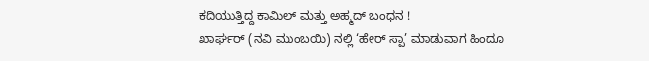ಕದಿಯುತ್ತಿದ್ದ ಕಾಮಿಲ್ ಮತ್ತು ಅಹ್ಮದ್ ಬಂಧನ !
ಖಾರ್ಘರ್ (ನವಿ ಮುಂಬಯಿ) ನಲ್ಲಿ ‘ಹೇರ್ ಸ್ಪಾ’ ಮಾಡುವಾಗ ಹಿಂದೂ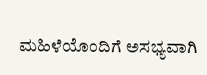ಮಹಿಳೆಯೊಂದಿಗೆ ಅಸಭ್ಯವಾಗಿ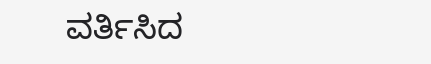ವರ್ತಿಸಿದ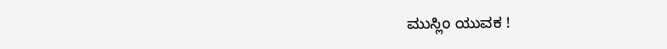ಮುಸ್ಲಿಂ ಯುವಕ !